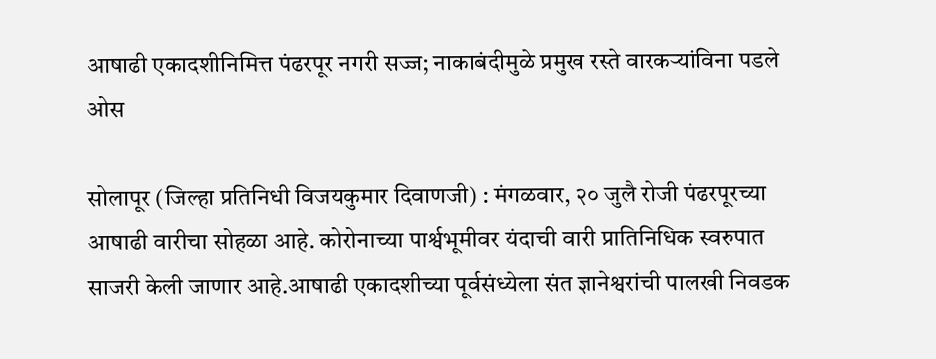आषाढी एकादशीनिमित्त पंढरपूर नगरी सज्ज; नाकाबंदीमुळे प्रमुख रस्ते वारकऱ्यांविना पडले ओस

सोलापूर (जिल्हा प्रतिनिधी विजयकुमार दिवाणजी) : मंगळवार, २० जुलै रोजी पंढरपूरच्या आषाढी वारीचा सोहळा आहे. कोरोनाच्या पार्श्वभूमीवर यंदाची वारी प्रातिनिधिक स्वरुपात साजरी केली जाणार आहे.आषाढी एकादशीच्या पूर्वसंध्येला संत ज्ञानेश्वरांची पालखी निवडक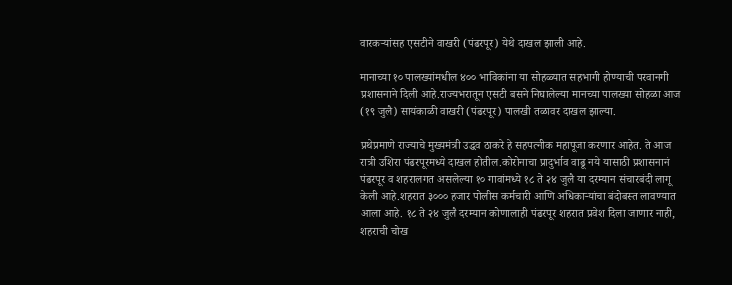वारकऱ्यांसह एसटीने वाखरी (पंढरपूर) येथे दाखल झाली आहे.

मानाच्या १० पालख्यांमधील ४०० भाविकांना या सोहळ्यात सहभागी होण्याची परवानगी प्रशासनाने दिली आहे.राज्यभरातून एसटी बसने निघालेल्या मानच्या पालख्या सोहळा आज (१९ जुलै) सायंकाळी वाखरी (पंढरपूर) पालखी तळावर दाखल झाल्या.

प्रथेप्रमाणे राज्याचे मुख्यमंत्री उद्धव ठाकरे हे सहपत्नीक महापूजा करणार आहेत. ते आज रात्री उशिरा पंढरपूरमध्ये दाखल होतील.कोरोनाचा प्रादुर्भाव वाढू नये यासाठी प्रशासनानं पंढरपूर व शहरालगत असलेल्या १० गावांमध्ये १८ ते २४ जुलै या दरम्यान संचारबंदी लागू केली आहे.शहरात ३००० हजार पोलीस कर्मचारी आणि अधिकाऱ्यांचा बंदोबस्त लावण्यात आला आहे. १८ ते २४ जुलै दरम्यान कोणालाही पंढरपूर शहरात प्रवेश दिला जाणार नाही, शहराची चोख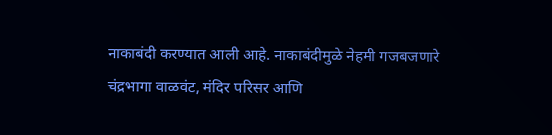नाकाबंदी करण्यात आली आहे. नाकाबंदीमुळे नेहमी गजबजणारे चंद्रभागा वाळवंट, मंदिर परिसर आणि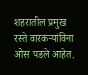शहरातील प्रमुख रस्ते वारकऱ्यांविना ओस पडले आहेत.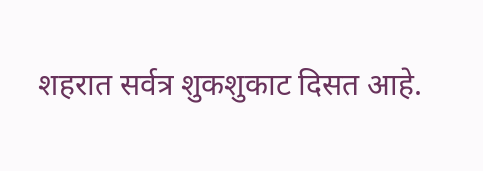शहरात सर्वत्र शुकशुकाट दिसत आहे.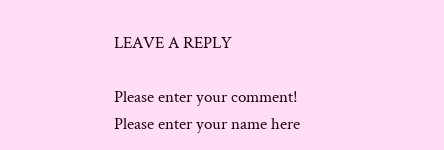LEAVE A REPLY

Please enter your comment!
Please enter your name here